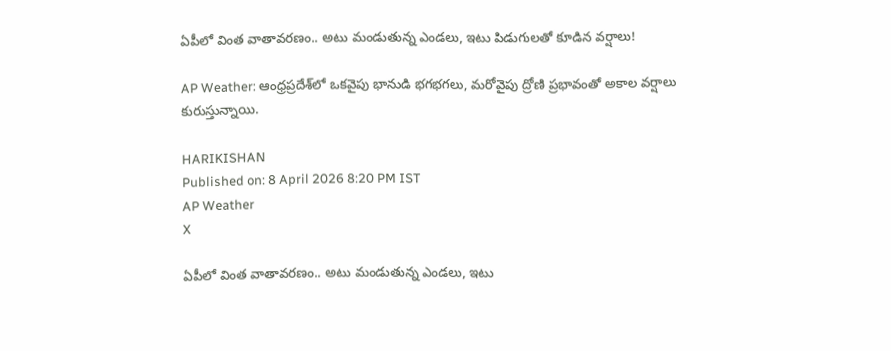ఏపీలో వింత వాతావరణం.. అటు మండుతున్న ఎండలు, ఇటు పిడుగులతో కూడిన వర్షాలు!

AP Weather: ఆంధ్రప్రదేశ్‌లో ఒకవైపు భానుడి భగభగలు, మరోవైపు ద్రోణి ప్రభావంతో అకాల వర్షాలు కురుస్తున్నాయి.

HARIKISHAN
Published on: 8 April 2026 8:20 PM IST
AP Weather
X

ఏపీలో వింత వాతావరణం.. అటు మండుతున్న ఎండలు, ఇటు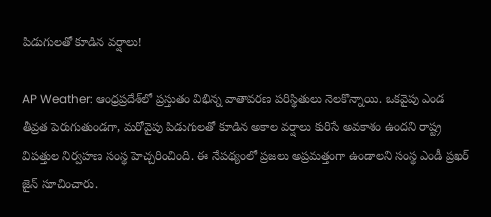పిడుగులతో కూడిన వర్షాలు!

AP Weather: ఆంధ్రప్రదేశ్‌లో ప్రస్తుతం విభిన్న వాతావరణ పరిస్థితులు నెలకొన్నాయి. ఒకవైపు ఎండ తీవ్రత పెరుగుతుండగా, మరోవైపు పిడుగులతో కూడిన అకాల వర్షాలు కురిసే అవకాశం ఉందని రాష్ట్ర విపత్తుల నిర్వహణ సంస్థ హెచ్చరించింది. ఈ నేపథ్యంలో ప్రజలు అప్రమత్తంగా ఉండాలని సంస్థ ఎండీ ప్రఖర్ జైన్ సూచించారు.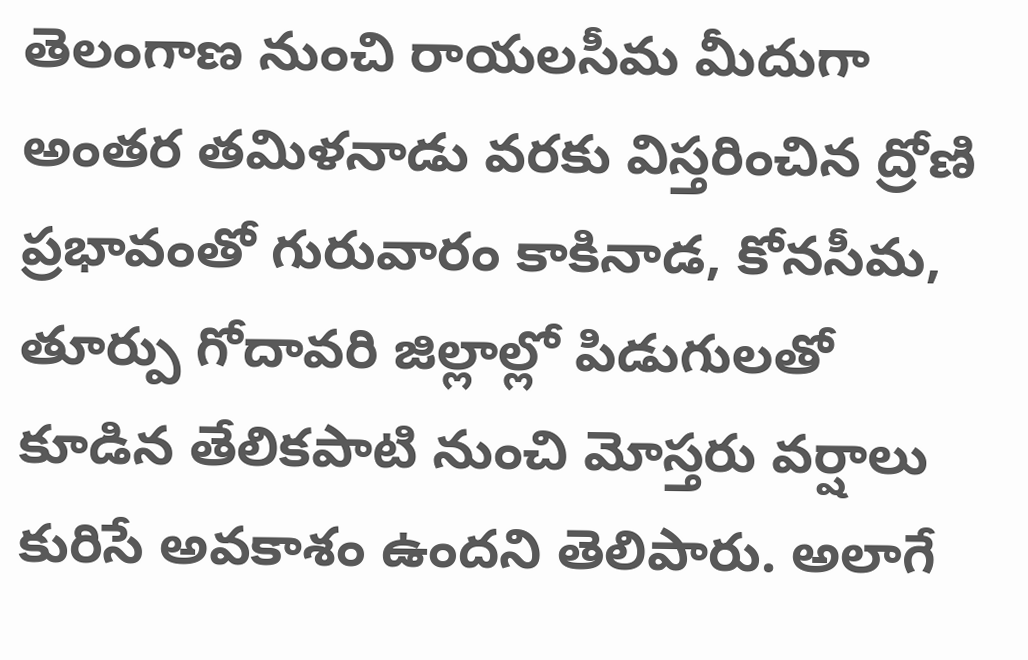తెలంగాణ నుంచి రాయలసీమ మీదుగా అంతర తమిళనాడు వరకు విస్తరించిన ద్రోణి ప్రభావంతో గురువారం కాకినాడ, కోనసీమ, తూర్పు గోదావరి జిల్లాల్లో పిడుగులతో కూడిన తేలికపాటి నుంచి మోస్తరు వర్షాలు కురిసే అవకాశం ఉందని తెలిపారు. అలాగే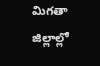మిగతా జిల్లాల్లో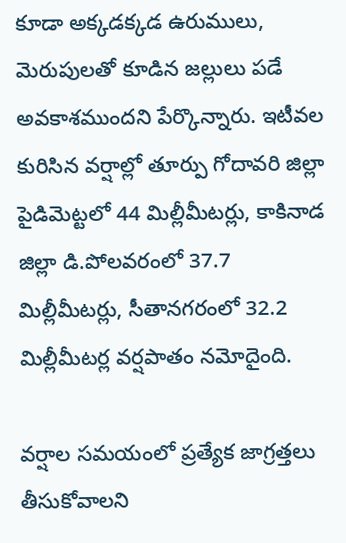కూడా అక్కడక్కడ ఉరుములు, మెరుపులతో కూడిన జల్లులు పడే అవకాశముందని పేర్కొన్నారు. ఇటీవల కురిసిన వర్షాల్లో తూర్పు గోదావరి జిల్లా పైడిమెట్టలో 44 మిల్లీమీటర్లు, కాకినాడ జిల్లా డి.పోలవరంలో 37.7 మిల్లీమీటర్లు, సీతానగరంలో 32.2 మిల్లీమీటర్ల వర్షపాతం నమోదైంది.

వర్షాల సమయంలో ప్రత్యేక జాగ్రత్తలు తీసుకోవాలని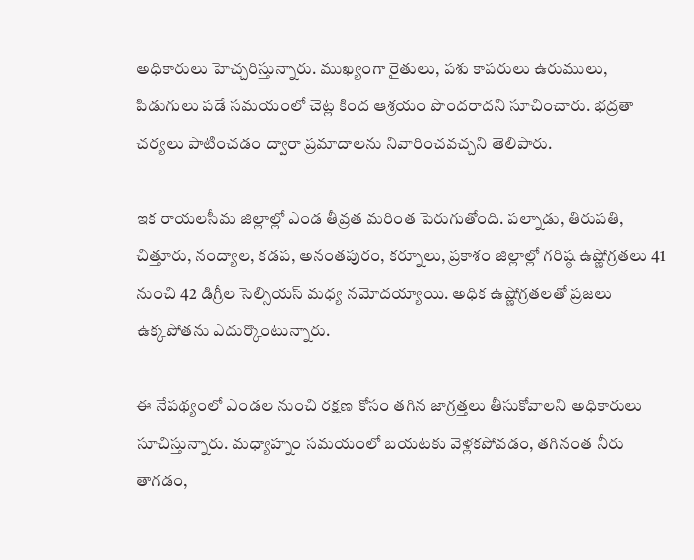అధికారులు హెచ్చరిస్తున్నారు. ముఖ్యంగా రైతులు, పశు కాపరులు ఉరుములు, పిడుగులు పడే సమయంలో చెట్ల కింద ఆశ్రయం పొందరాదని సూచించారు. భద్రతా చర్యలు పాటించడం ద్వారా ప్రమాదాలను నివారించవచ్చని తెలిపారు.

ఇక రాయలసీమ జిల్లాల్లో ఎండ తీవ్రత మరింత పెరుగుతోంది. పల్నాడు, తిరుపతి, చిత్తూరు, నంద్యాల, కడప, అనంతపురం, కర్నూలు, ప్రకాశం జిల్లాల్లో గరిష్ఠ ఉష్ణోగ్రతలు 41 నుంచి 42 డిగ్రీల సెల్సియస్ మధ్య నమోదయ్యాయి. అధిక ఉష్ణోగ్రతలతో ప్రజలు ఉక్కపోతను ఎదుర్కొంటున్నారు.

ఈ నేపథ్యంలో ఎండల నుంచి రక్షణ కోసం తగిన జాగ్రత్తలు తీసుకోవాలని అధికారులు సూచిస్తున్నారు. మధ్యాహ్నం సమయంలో బయటకు వెళ్లకపోవడం, తగినంత నీరు తాగడం,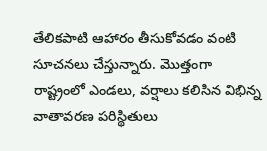తేలికపాటి ఆహారం తీసుకోవడం వంటి సూచనలు చేస్తున్నారు. మొత్తంగా రాష్ట్రంలో ఎండలు, వర్షాలు కలిసిన విభిన్న వాతావరణ పరిస్థితులు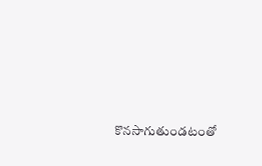కొనసాగుతుండటంతో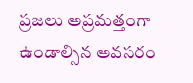ప్రజలు అప్రమత్తంగా ఉండాల్సిన అవసరం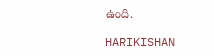ఉంది.

HARIKISHAN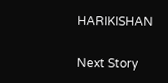HARIKISHAN

Next Story